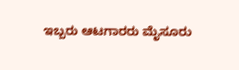ಇಬ್ಬರು ಆಟಗಾರರು ಮೈಸೂರು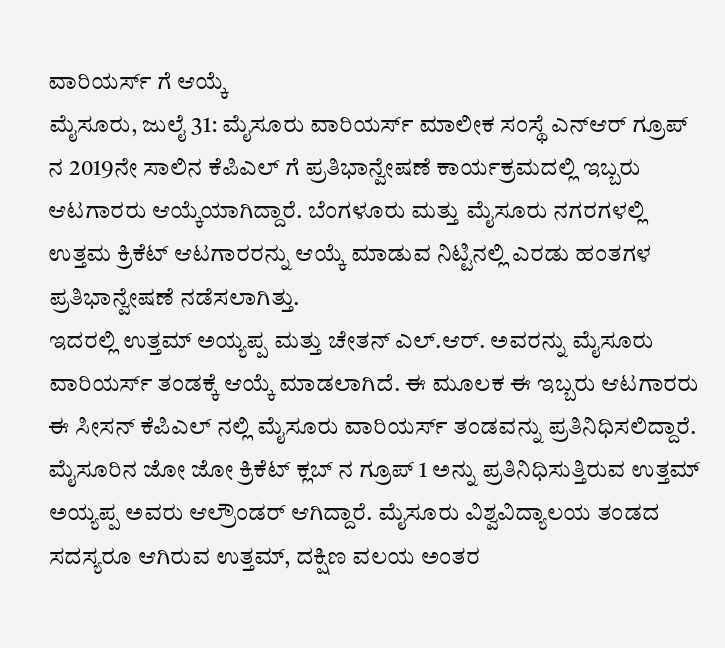ವಾರಿಯರ್ಸ್ ಗೆ ಆಯ್ಕೆ
ಮೈಸೂರು, ಜುಲೈ 31: ಮೈಸೂರು ವಾರಿಯರ್ಸ್ ಮಾಲೀಕ ಸಂಸ್ಥೆ ಎನ್ಆರ್ ಗ್ರೂಪ್ ನ 2019ನೇ ಸಾಲಿನ ಕೆಪಿಎಲ್ ಗೆ ಪ್ರತಿಭಾನ್ವೇಷಣೆ ಕಾರ್ಯಕ್ರಮದಲ್ಲಿ ಇಬ್ಬರು ಆಟಗಾರರು ಆಯ್ಕೆಯಾಗಿದ್ದಾರೆ. ಬೆಂಗಳೂರು ಮತ್ತು ಮೈಸೂರು ನಗರಗಳಲ್ಲಿ ಉತ್ತಮ ಕ್ರಿಕೆಟ್ ಆಟಗಾರರನ್ನು ಆಯ್ಕೆ ಮಾಡುವ ನಿಟ್ಟಿನಲ್ಲಿ ಎರಡು ಹಂತಗಳ ಪ್ರತಿಭಾನ್ವೇಷಣೆ ನಡೆಸಲಾಗಿತ್ತು.
ಇದರಲ್ಲಿ ಉತ್ತಮ್ ಅಯ್ಯಪ್ಪ ಮತ್ತು ಚೇತನ್ ಎಲ್.ಆರ್. ಅವರನ್ನು ಮೈಸೂರು ವಾರಿಯರ್ಸ್ ತಂಡಕ್ಕೆ ಆಯ್ಕೆ ಮಾಡಲಾಗಿದೆ. ಈ ಮೂಲಕ ಈ ಇಬ್ಬರು ಆಟಗಾರರು ಈ ಸೀಸನ್ ಕೆಪಿಎಲ್ ನಲ್ಲಿ ಮೈಸೂರು ವಾರಿಯರ್ಸ್ ತಂಡವನ್ನು ಪ್ರತಿನಿಧಿಸಲಿದ್ದಾರೆ.
ಮೈಸೂರಿನ ಜೋ ಜೋ ಕ್ರಿಕೆಟ್ ಕ್ಲಬ್ ನ ಗ್ರೂಪ್ 1 ಅನ್ನು ಪ್ರತಿನಿಧಿಸುತ್ತಿರುವ ಉತ್ತಮ್ ಅಯ್ಯಪ್ಪ ಅವರು ಆಲ್ರೌಂಡರ್ ಆಗಿದ್ದಾರೆ. ಮೈಸೂರು ವಿಶ್ವವಿದ್ಯಾಲಯ ತಂಡದ ಸದಸ್ಯರೂ ಆಗಿರುವ ಉತ್ತಮ್, ದಕ್ಷಿಣ ವಲಯ ಅಂತರ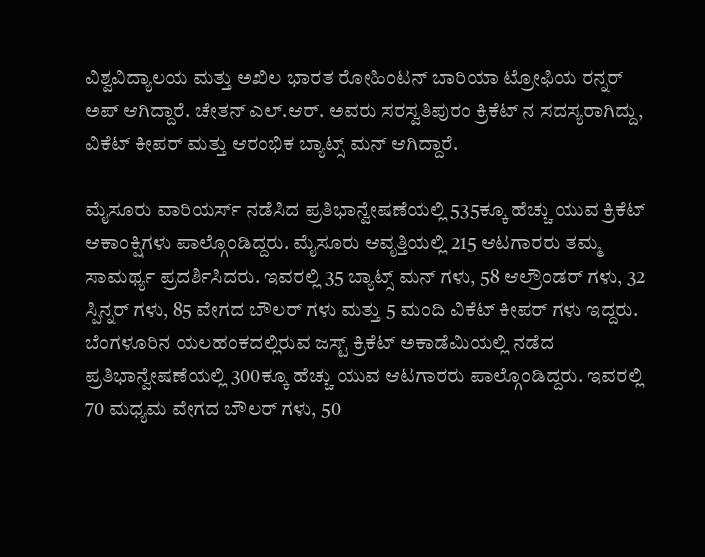ವಿಶ್ವವಿದ್ಯಾಲಯ ಮತ್ತು ಅಖಿಲ ಭಾರತ ರೋಹಿಂಟನ್ ಬಾರಿಯಾ ಟ್ರೋಫಿಯ ರನ್ನರ್ ಅಪ್ ಆಗಿದ್ದಾರೆ. ಚೇತನ್ ಎಲ್.ಆರ್. ಅವರು ಸರಸ್ವತಿಪುರಂ ಕ್ರಿಕೆಟ್ ನ ಸದಸ್ಯರಾಗಿದ್ದು, ವಿಕೆಟ್ ಕೀಪರ್ ಮತ್ತು ಆರಂಭಿಕ ಬ್ಯಾಟ್ಸ್ ಮನ್ ಆಗಿದ್ದಾರೆ.

ಮೈಸೂರು ವಾರಿಯರ್ಸ್ ನಡೆಸಿದ ಪ್ರತಿಭಾನ್ವೇಷಣೆಯಲ್ಲಿ 535ಕ್ಕೂ ಹೆಚ್ಚು ಯುವ ಕ್ರಿಕೆಟ್ ಆಕಾಂಕ್ಷಿಗಳು ಪಾಲ್ಗೊಂಡಿದ್ದರು. ಮೈಸೂರು ಆವೃತ್ತಿಯಲ್ಲಿ 215 ಆಟಗಾರರು ತಮ್ಮ ಸಾಮರ್ಥ್ಯ ಪ್ರದರ್ಶಿಸಿದರು. ಇವರಲ್ಲಿ 35 ಬ್ಯಾಟ್ಸ್ ಮನ್ ಗಳು, 58 ಆಲ್ರೌಂಡರ್ ಗಳು, 32 ಸ್ಪಿನ್ನರ್ ಗಳು, 85 ವೇಗದ ಬೌಲರ್ ಗಳು ಮತ್ತು 5 ಮಂದಿ ವಿಕೆಟ್ ಕೀಪರ್ ಗಳು ಇದ್ದರು.
ಬೆಂಗಳೂರಿನ ಯಲಹಂಕದಲ್ಲಿರುವ ಜಸ್ಟ್ ಕ್ರಿಕೆಟ್ ಅಕಾಡೆಮಿಯಲ್ಲಿ ನಡೆದ ಪ್ರತಿಭಾನ್ವೇಷಣೆಯಲ್ಲಿ 300ಕ್ಕೂ ಹೆಚ್ಚು ಯುವ ಆಟಗಾರರು ಪಾಲ್ಗೊಂಡಿದ್ದರು. ಇವರಲ್ಲಿ 70 ಮಧ್ಯಮ ವೇಗದ ಬೌಲರ್ ಗಳು, 50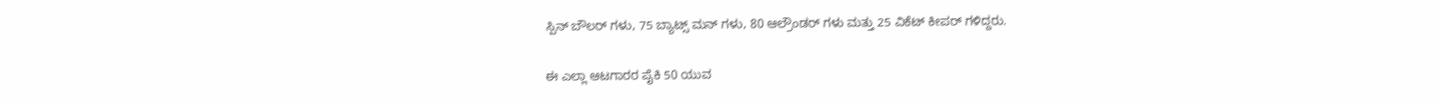ಸ್ಪಿನ್ ಬೌಲರ್ ಗಳು, 75 ಬ್ಯಾಟ್ಸ್ ಮನ್ ಗಳು, 80 ಆಲ್ರೌಂಡರ್ ಗಳು ಮತ್ತು 25 ವಿಕೆಟ್ ಕೀಪರ್ ಗಳಿದ್ದರು.

ಈ ಎಲ್ಲಾ ಆಟಗಾರರ ಪೈಕಿ 50 ಯುವ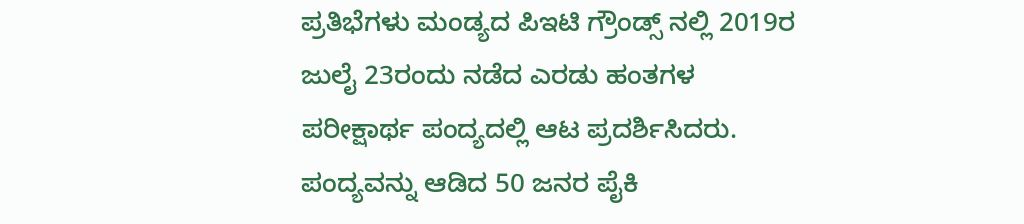ಪ್ರತಿಭೆಗಳು ಮಂಡ್ಯದ ಪಿಇಟಿ ಗ್ರೌಂಡ್ಸ್ ನಲ್ಲಿ 2019ರ ಜುಲೈ 23ರಂದು ನಡೆದ ಎರಡು ಹಂತಗಳ ಪರೀಕ್ಷಾರ್ಥ ಪಂದ್ಯದಲ್ಲಿ ಆಟ ಪ್ರದರ್ಶಿಸಿದರು. ಪಂದ್ಯವನ್ನು ಆಡಿದ 50 ಜನರ ಪೈಕಿ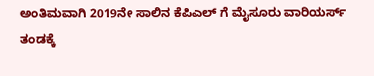ಅಂತಿಮವಾಗಿ 2019ನೇ ಸಾಲಿನ ಕೆಪಿಎಲ್ ಗೆ ಮೈಸೂರು ವಾರಿಯರ್ಸ್ ತಂಡಕ್ಕೆ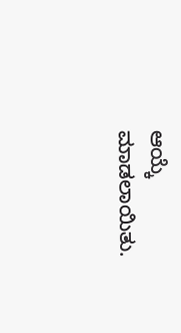ಆಯ್ಕೆ ಮಾಡಲಾಯಿತು.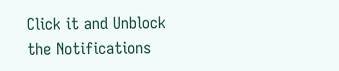Click it and Unblock the Notifications